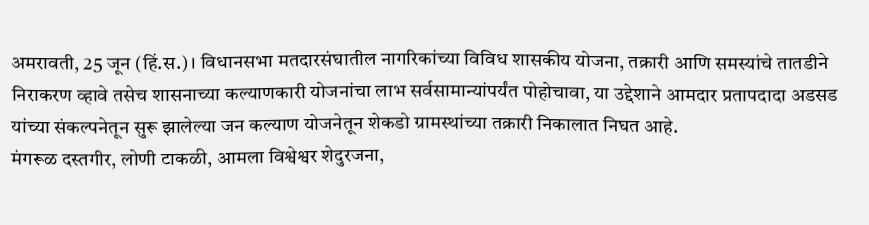अमरावती, 25 जून (हिं.स.)। विधानसभा मतदारसंघातील नागरिकांच्या विविध शासकीय योजना, तक्रारी आणि समस्यांचे तातडीने निराकरण व्हावे तसेच शासनाच्या कल्याणकारी योजनांचा लाभ सर्वसामान्यांपर्यंत पोहोचावा, या उद्देशाने आमदार प्रतापदादा अडसड यांच्या संकल्पनेतून सुरू झालेल्या जन कल्याण योजनेतून शेकडो ग्रामस्थांच्या तक्रारी निकालात निघत आहे.
मंगरूळ दस्तगीर, लोणी टाकळी, आमला विश्वेश्वर शेदुरजना,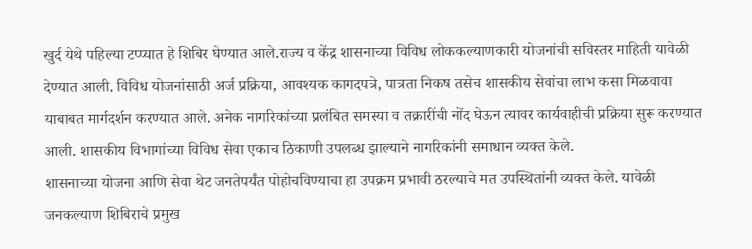खुर्द येथे पहिल्या टप्प्यात हे शिबिर घेण्यात आले.राज्य व केंद्र शासनाच्या विविध लोककल्याणकारी योजनांची सविस्तर माहिती यावेळी देण्यात आली. विविध योजनांसाठी अर्ज प्रक्रिया, आवश्यक कागदपत्रे, पात्रता निकष तसेच शासकीय सेवांचा लाभ कसा मिळवावा याबाबत मार्गदर्शन करण्यात आले. अनेक नागरिकांच्या प्रलंबित समस्या व तक्रारींची नोंद घेऊन त्यावर कार्यवाहीची प्रक्रिया सुरू करण्यात आली. शासकीय विभागांच्या विविध सेवा एकाच ठिकाणी उपलब्ध झाल्याने नागरिकांनी समाधान व्यक्त केले.
शासनाच्या योजना आणि सेवा थेट जनतेपर्यंत पोहोचविण्याचा हा उपक्रम प्रभावी ठरल्याचे मत उपस्थितांनी व्यक्त केले. यावेळी जनकल्याण शिबिराचे प्रमुख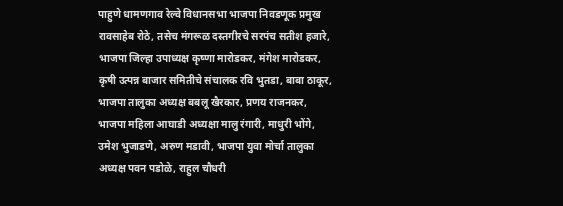पाहुणे धामणगाव रेल्वे विधानसभा भाजपा निवडणूक प्रमुख रावसाहेब रोठे, तसेच मंगरूळ दस्तगीरचे सरपंच सतीश हजारे, भाजपा जिल्हा उपाध्यक्ष कृष्णा मारोडकर, मंगेश मारोडकर, कृषी उत्पन्न बाजार समितीचे संचालक रवि भुतडा, बाबा ठाकूर, भाजपा तालुका अध्यक्ष बबलू खैरकार, प्रणय राजनकर, भाजपा महिला आघाडी अध्यक्षा मालु रंगारी, माधुरी भोंगे, उमेश भुजाडणे, अरुण मडावी, भाजपा युवा मोर्चा तालुका अध्यक्ष पवन पडोळे, राहुल चौधरी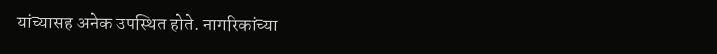यांच्यासह अनेक उपस्थित होते. नागरिकांच्या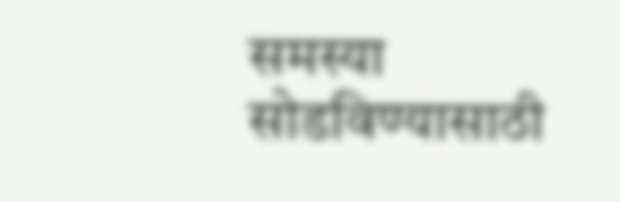समस्या सोडविण्यासाठी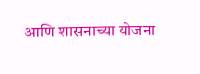आणि शासनाच्या योजना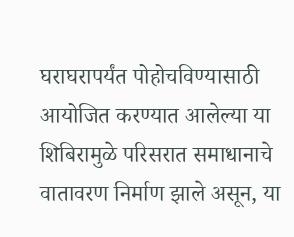घराघरापर्यंत पोहोचविण्यासाठी आयोजित करण्यात आलेल्या या शिबिरामुळे परिसरात समाधानाचे वातावरण निर्माण झाले असून, या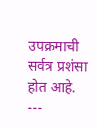उपक्रमाची सर्वत्र प्रशंसा होत आहे.
---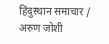हिंदुस्थान समाचार / अरुण जोशी